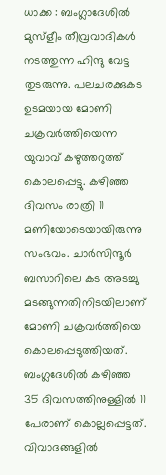ധാക്ക : ബംഗ്ലാദേശിൽ മുസ്ളീം തീവ്രവാദികൾ നടത്തുന്ന ഹിന്ദു വേട്ട തുടരുന്നു. പലചരക്കുകട ഉടമയായ മോണി ചക്രവർത്തിയെന്ന യുവാവ് കഴുത്തറുത്ത് കൊലപ്പെട്ടു. കഴിഞ്ഞ ദിവസം രാത്രി 11 മണിയോടെയായിരുന്നു സംഭവം. ചാർസിന്ദൂർ ബസാറിലെ കട അടച്ചു മടങ്ങുന്നതിനിടയിലാണ് മോണി ചക്രവർത്തിയെ കൊലപ്പെടുത്തിയത്. ബംഗ്ലദേശിൽ കഴിഞ്ഞ 35 ദിവസത്തിനുള്ളിൽ 11 പേരാണ് കൊല്ലപ്പെട്ടത്.
വിവാദങ്ങളിൽ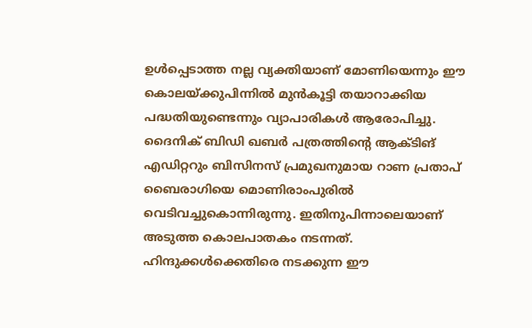ഉൾപ്പെടാത്ത നല്ല വ്യക്തിയാണ് മോണിയെന്നും ഈ കൊലയ്ക്കുപിന്നിൽ മുൻകൂട്ടി തയാറാക്കിയ പദ്ധതിയുണ്ടെന്നും വ്യാപാരികൾ ആരോപിച്ചു. ദൈനിക് ബിഡി ഖബർ പത്രത്തിന്റെ ആക്ടിങ് എഡിറ്ററും ബിസിനസ് പ്രമുഖനുമായ റാണ പ്രതാപ് ബൈരാഗിയെ മൊണിരാംപുരിൽ വെടിവച്ചുകൊന്നിരുന്നു. ഇതിനുപിന്നാലെയാണ് അടുത്ത കൊലപാതകം നടന്നത്.
ഹിന്ദുക്കൾക്കെതിരെ നടക്കുന്ന ഈ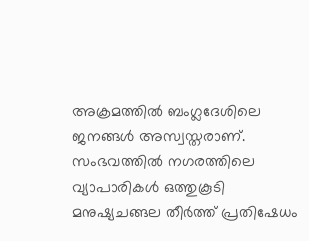അക്രമത്തിൽ ബംഗ്ലദേശിലെ ജനങ്ങൾ അസ്വസ്തരാണ്. സംഭവത്തിൽ നഗരത്തിലെ വ്യാപാരികൾ ഒത്തുകൂടി മനുഷ്യചങ്ങല തീർത്ത് പ്രതിഷേധം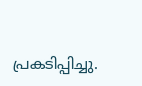പ്രകടിപ്പിച്ചു.